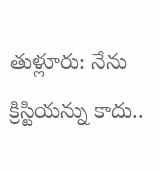తుళ్లూరు: నేను క్రిస్టియన్ను కాదు..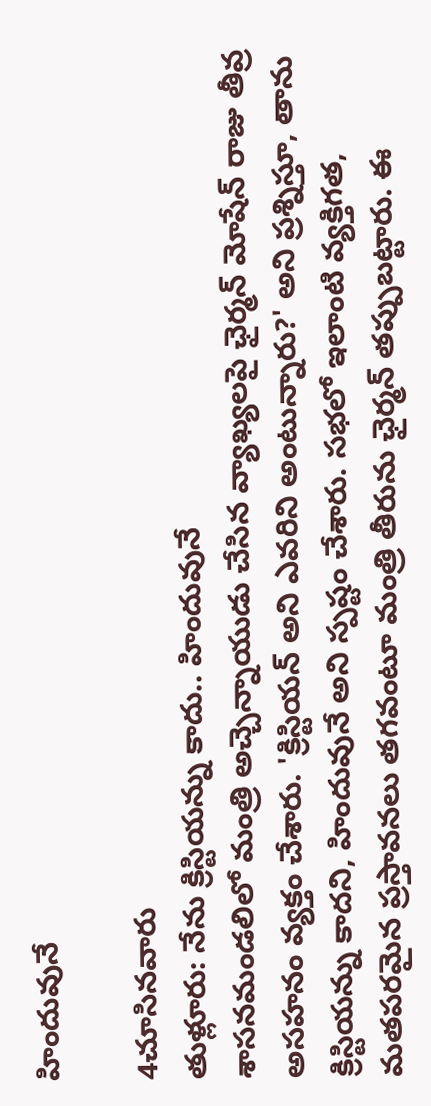హిందువునే

4చూసినవారు
తుళ్లూరు: నేను క్రిస్టియన్ను కాదు.. హిందువునే
శాసనమండలిలో మంత్రి అచ్చెన్నాయుడు చేసిన వ్యాఖ్యలపై ఛైర్మన్ మోషేన్ రాజు తీవ్ర అసహనం వ్యక్తం చేశారు. 'క్రిస్టియన్ అని ఎవరిని అంటున్నారు?' అని ప్రశ్నిస్తూ, తాను క్రిస్టియన్ను కాదని, హిందువునే అని స్పష్టం చేశారు. సభలో ఇలాంటి వ్యక్తిగత, మతపరమైన ప్రస్తావనలు తగవంటూ మంత్రి తీరును ఛైర్మన్ తప్పుబట్టారు. ఈ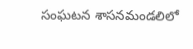సంఘటన శాసనమండలిలో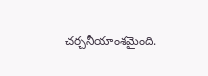చర్చనీయాంశమైంది.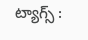ట్యాగ్స్ :